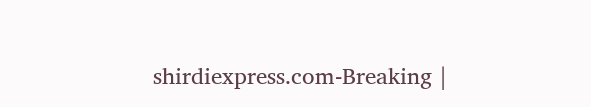shirdiexpress.com-Breaking |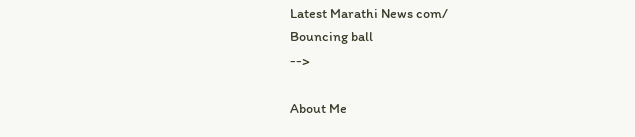Latest Marathi News com/
Bouncing ball
-->

About Me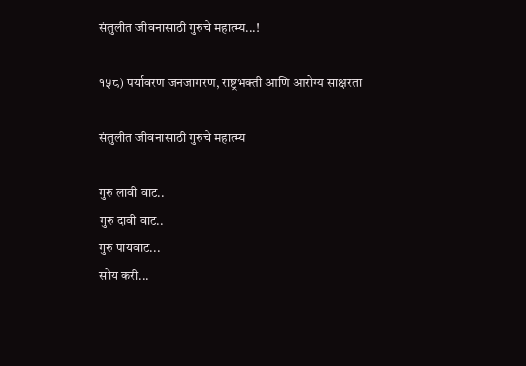संतुलीत जीवनासाठी गुरुचे महात्म्य...!

१५८) पर्यावरण जनजागरण, राष्ट्रभक्ती आणि आरोग्य साक्षरता

संतुलीत जीवनासाठी गुरुचे महात्म्य

गुरु लावी वाट..
गुरु दावी वाट..
गुरु पायवाट...
सोय करी...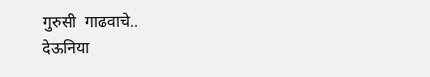गुरुसी  गाढवाचे..
देऊनिया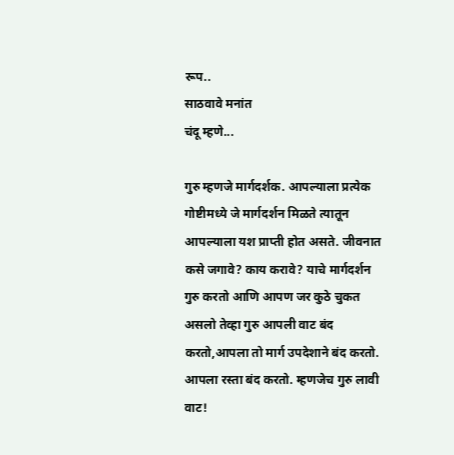रूप..
साठवावे मनांत
चंदू म्हणे...

गुरु म्हणजे मार्गदर्शक. आपल्याला प्रत्येक गोष्टीमध्ये जे मार्गदर्शन मिळते त्यातून आपल्याला यश प्राप्ती होत असते. जीवनात कसे जगावे? काय करावे? याचे मार्गदर्शन गुरु करतो आणि आपण जर कुठे चुकत असलो तेव्हा गुरु आपली वाट बंद करतो,आपला तो मार्ग उपदेशाने बंद करतो. आपला रस्ता बंद करतो. म्हणजेच गुरु लावी वाट!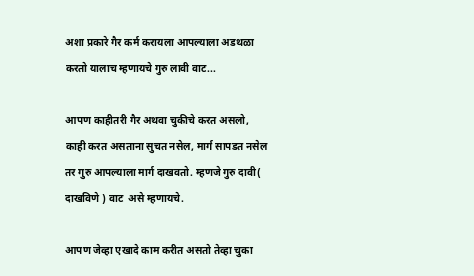अशा प्रकारे गैर कर्म करायला आपल्याला अडथळा करतो यालाच म्हणायचे गुरु लावी वाट...

आपण काहीतरी गैर अथवा चुकीचे करत असलो, काही करत असताना सुचत नसेल, मार्ग सापडत नसेल तर गुरु आपल्याला मार्ग दाखवतो. म्हणजे गुरु दावी( दाखविणे ) वाट  असे म्हणायचे.

आपण जेव्हा एखादे काम करीत असतो तेव्हा चुका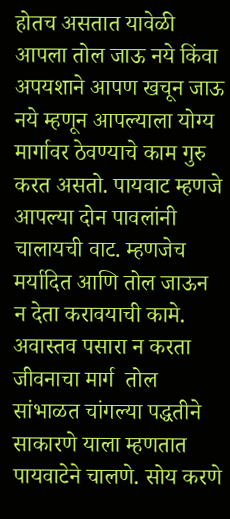होतच असतात यावेळी आपला तोल जाऊ नये किंवा अपयशाने आपण खचून जाऊ नये म्हणून आपल्याला योग्य मार्गावर ठेवण्याचे काम गुरु करत असतो. पायवाट म्हणजे आपल्या दोन पावलांनी चालायची वाट. म्हणजेच मर्यादित आणि तोल जाऊन न देता करावयाची कामे. अवास्तव पसारा न करता जीवनाचा मार्ग  तोल सांभाळत चांगल्या पद्धतीने साकारणे याला म्हणतात पायवाटेने चालणे. सोय करणे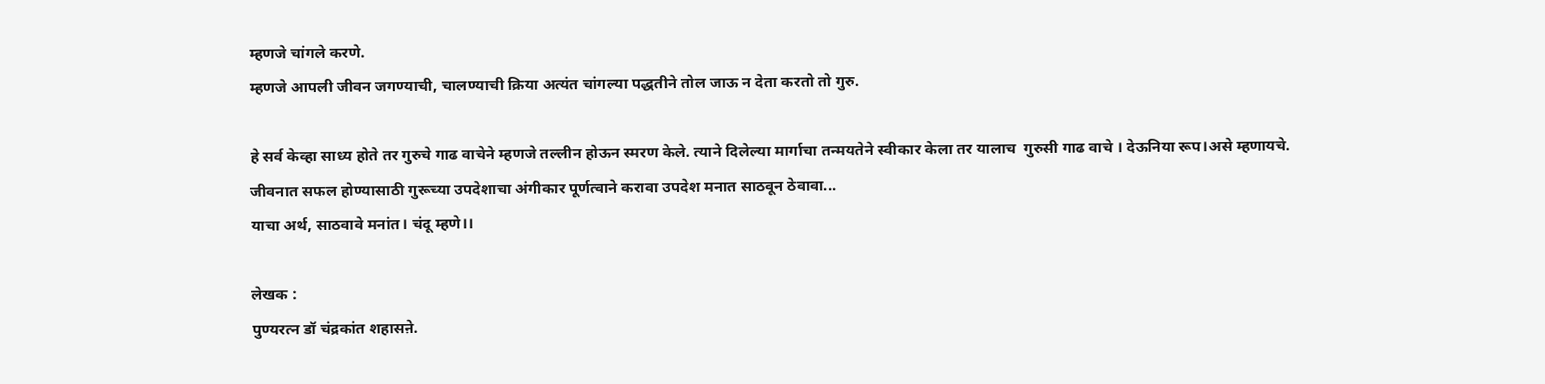म्हणजे चांगले करणे.
म्हणजे आपली जीवन जगण्याची, चालण्याची क्रिया अत्यंत चांगल्या पद्धतीने तोल जाऊ न देता करतो तो गुरु.

हे सर्व केव्हा साध्य होते तर गुरुचे गाढ वाचेने म्हणजे तल्लीन होऊन स्मरण केले. त्याने दिलेल्या मार्गाचा तन्मयतेने स्वीकार केला तर यालाच  गुरुसी गाढ वाचे । देऊनिया रूप।असे म्हणायचे.
जीवनात सफल होण्यासाठी गुरूच्या उपदेशाचा अंगीकार पूर्णत्वाने करावा उपदेश मनात साठवून ठेवावा...
याचा अर्थ, साठवावे मनांत। चंदू म्हणे।।

लेखक :
पुण्यरत्न डॉ चंद्रकांत शहासऩे.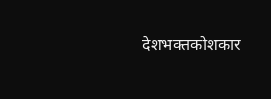देशभक्तकोशकार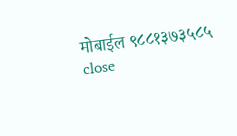मोबाईल ९८८१३७३५८५
close